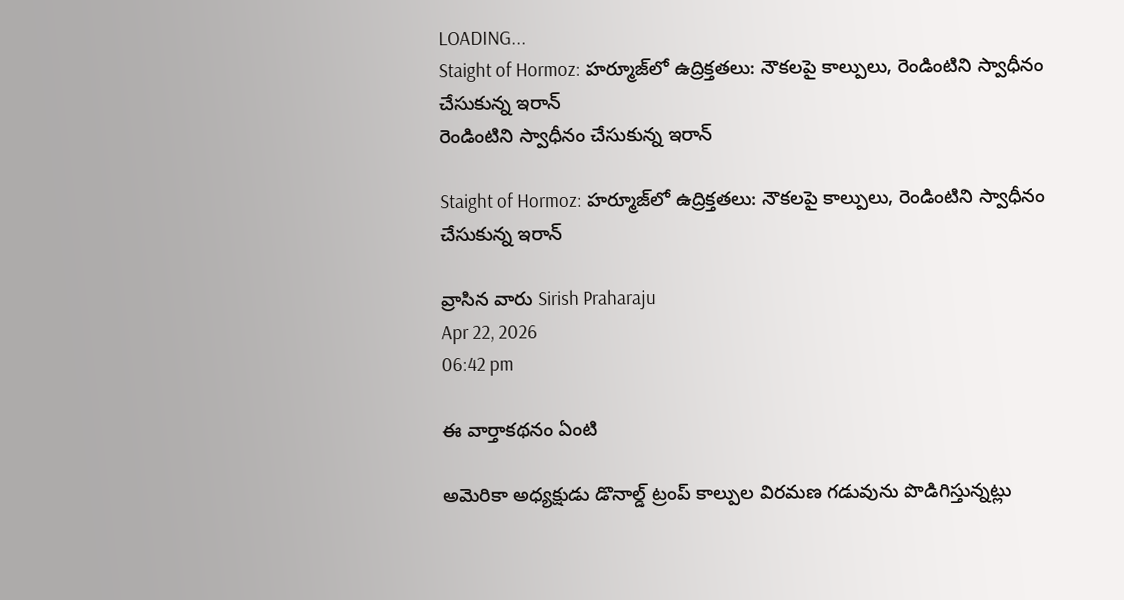LOADING...
Staight of Hormoz: హర్మూజ్‌లో ఉద్రిక్తతలు: నౌకలపై కాల్పులు, రెండింటిని స్వాధీనం చేసుకున్న ఇరాన్
రెండింటిని స్వాధీనం చేసుకున్న ఇరాన్

Staight of Hormoz: హర్మూజ్‌లో ఉద్రిక్తతలు: నౌకలపై కాల్పులు, రెండింటిని స్వాధీనం చేసుకున్న ఇరాన్

వ్రాసిన వారు Sirish Praharaju
Apr 22, 2026
06:42 pm

ఈ వార్తాకథనం ఏంటి

అమెరికా అధ్యక్షుడు డొనాల్డ్ ట్రంప్ కాల్పుల విరమణ గడువును పొడిగిస్తున్నట్లు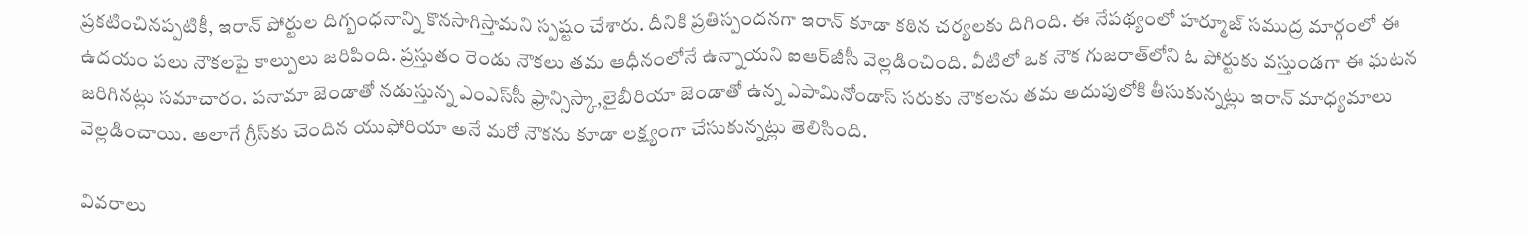ప్రకటించినప్పటికీ, ఇరాన్‌ పోర్టుల దిగ్బంధనాన్ని కొనసాగిస్తామని స్పష్టం చేశారు. దీనికి ప్రతిస్పందనగా ఇరాన్‌ కూడా కఠిన చర్యలకు దిగింది. ఈ నేపథ్యంలో హర్మూజ్ సముద్ర మార్గంలో ఈ ఉదయం పలు నౌకలపై కాల్పులు జరిపింది. ప్రస్తుతం రెండు నౌకలు తమ ఆధీనంలోనే ఉన్నాయని ఐఆర్‌జీసీ వెల్లడించింది. వీటిలో ఒక నౌక గుజరాత్‌లోని ఓ పోర్టుకు వస్తుండగా ఈ ఘటన జరిగినట్లు సమాచారం. పనామా జెండాతో నడుస్తున్న ఎంఎస్‌సీ ఫ్రాన్సిస్కా,లైబీరియా జెండాతో ఉన్న ఎపామినోండాస్ సరుకు నౌకలను తమ అదుపులోకి తీసుకున్నట్లు ఇరాన్‌ మాధ్యమాలు వెల్లడించాయి. అలాగే గ్రీస్‌కు చెందిన యుఫోరియా అనే మరో నౌకను కూడా లక్ష్యంగా చేసుకున్నట్లు తెలిసింది.

వివరాలు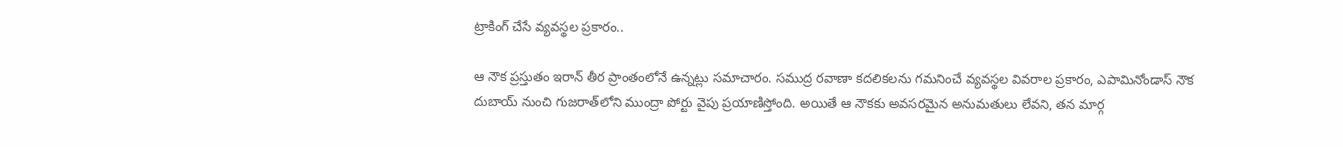ట్రాకింగ్‌ చేసే వ్యవస్థల ప్రకారం..

ఆ నౌక ప్రస్తుతం ఇరాన్‌ తీర ప్రాంతంలోనే ఉన్నట్లు సమాచారం. సముద్ర రవాణా కదలికలను గమనించే వ్యవస్థల వివరాల ప్రకారం, ఎపామినోండాస్ నౌక దుబాయ్‌ నుంచి గుజరాత్‌లోని ముంద్రా పోర్టు వైపు ప్రయాణిస్తోంది. అయితే ఆ నౌకకు అవసరమైన అనుమతులు లేవని, తన మార్గ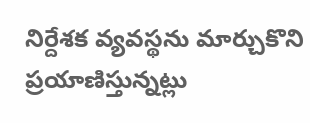నిర్దేశక వ్యవస్థను మార్చుకొని ప్రయాణిస్తున్నట్లు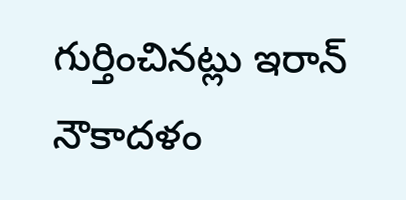గుర్తించినట్లు ఇరాన్‌ నౌకాదళం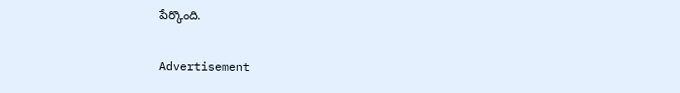పేర్కొంది.

Advertisement